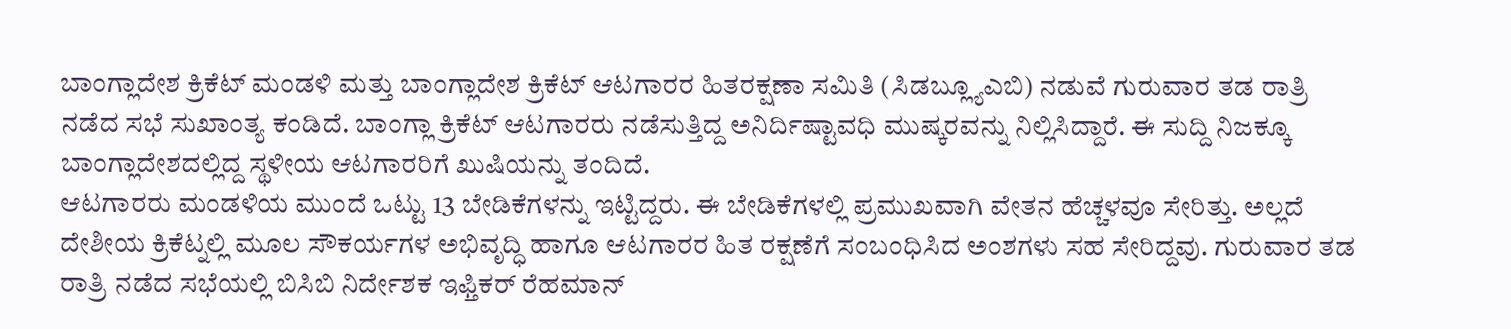ಬಾಂಗ್ಲಾದೇಶ ಕ್ರಿಕೆಟ್ ಮಂಡಳಿ ಮತ್ತು ಬಾಂಗ್ಲಾದೇಶ ಕ್ರಿಕೆಟ್ ಆಟಗಾರರ ಹಿತರಕ್ಷಣಾ ಸಮಿತಿ (ಸಿಡಬ್ಲ್ಯೂಎಬಿ) ನಡುವೆ ಗುರುವಾರ ತಡ ರಾತ್ರಿ ನಡೆದ ಸಭೆ ಸುಖಾಂತ್ಯ ಕಂಡಿದೆ. ಬಾಂಗ್ಲಾ ಕ್ರಿಕೆಟ್ ಆಟಗಾರರು ನಡೆಸುತ್ತಿದ್ದ ಅನಿರ್ದಿಷ್ಟಾವಧಿ ಮುಷ್ಕರವನ್ನು ನಿಲ್ಲಿಸಿದ್ದಾರೆ. ಈ ಸುದ್ದಿ ನಿಜಕ್ಕೂ ಬಾಂಗ್ಲಾದೇಶದಲ್ಲಿದ್ದ ಸ್ಥಳೀಯ ಆಟಗಾರರಿಗೆ ಖುಷಿಯನ್ನು ತಂದಿದೆ.
ಆಟಗಾರರು ಮಂಡಳಿಯ ಮುಂದೆ ಒಟ್ಟು 13 ಬೇಡಿಕೆಗಳನ್ನು ಇಟ್ಟಿದ್ದರು. ಈ ಬೇಡಿಕೆಗಳಲ್ಲಿ ಪ್ರಮುಖವಾಗಿ ವೇತನ ಹೆಚ್ಚಳವೂ ಸೇರಿತ್ತು. ಅಲ್ಲದೆ ದೇಶೀಯ ಕ್ರಿಕೆಟ್ನಲ್ಲಿ ಮೂಲ ಸೌಕರ್ಯಗಳ ಅಭಿವೃದ್ಧಿ ಹಾಗೂ ಆಟಗಾರರ ಹಿತ ರಕ್ಷಣೆಗೆ ಸಂಬಂಧಿಸಿದ ಅಂಶಗಳು ಸಹ ಸೇರಿದ್ದವು. ಗುರುವಾರ ತಡ ರಾತ್ರಿ ನಡೆದ ಸಭೆಯಲ್ಲಿ ಬಿಸಿಬಿ ನಿರ್ದೇಶಕ ಇಫ್ತಿಕರ್ ರೆಹಮಾನ್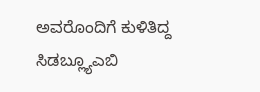ಅವರೊಂದಿಗೆ ಕುಳಿತಿದ್ದ ಸಿಡಬ್ಲ್ಯೂಎಬಿ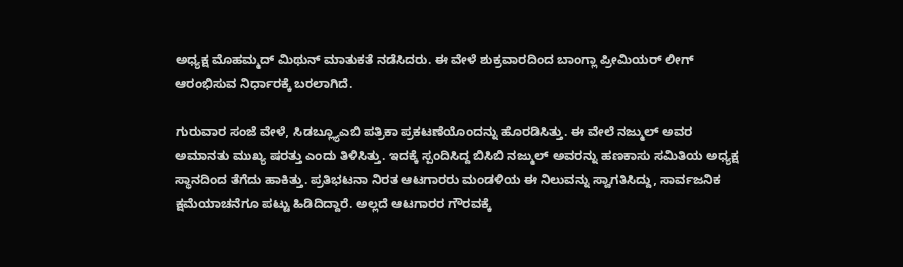ಅಧ್ಯಕ್ಷ ಮೊಹಮ್ಮದ್ ಮಿಥುನ್ ಮಾತುಕತೆ ನಡೆಸಿದರು. ಈ ವೇಳೆ ಶುಕ್ರವಾರದಿಂದ ಬಾಂಗ್ಲಾ ಪ್ರೀಮಿಯರ್ ಲೀಗ್ ಆರಂಭಿಸುವ ನಿರ್ಧಾರಕ್ಕೆ ಬರಲಾಗಿದೆ.

ಗುರುವಾರ ಸಂಜೆ ವೇಳೆ, ಸಿಡಬ್ಲ್ಯೂಎಬಿ ಪತ್ರಿಕಾ ಪ್ರಕಟಣೆಯೊಂದನ್ನು ಹೊರಡಿಸಿತ್ತು. ಈ ವೇಲೆ ನಜ್ಮುಲ್ ಅವರ ಅಮಾನತು ಮುಖ್ಯ ಷರತ್ತು ಎಂದು ತಿಳಿಸಿತ್ತು. ಇದಕ್ಕೆ ಸ್ಪಂದಿಸಿದ್ದ ಬಿಸಿಬಿ ನಜ್ಮುಲ್ ಅವರನ್ನು ಹಣಕಾಸು ಸಮಿತಿಯ ಅಧ್ಯಕ್ಷ ಸ್ಥಾನದಿಂದ ತೆಗೆದು ಹಾಕಿತ್ತು. ಪ್ರತಿಭಟನಾ ನಿರತ ಆಟಗಾರರು ಮಂಡಳಿಯ ಈ ನಿಲುವನ್ನು ಸ್ವಾಗತಿಸಿದ್ದು, ಸಾರ್ವಜನಿಕ ಕ್ಷಮೆಯಾಚನೆಗೂ ಪಟ್ಟು ಹಿಡಿದಿದ್ದಾರೆ. ಅಲ್ಲದೆ ಆಟಗಾರರ ಗೌರವಕ್ಕೆ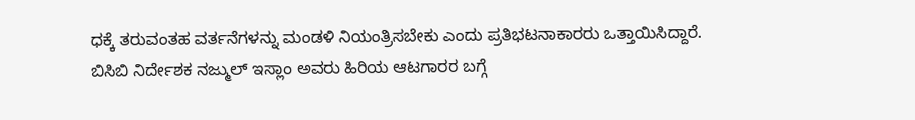ಧಕ್ಕೆ ತರುವಂತಹ ವರ್ತನೆಗಳನ್ನು ಮಂಡಳಿ ನಿಯಂತ್ರಿಸಬೇಕು ಎಂದು ಪ್ರತಿಭಟನಾಕಾರರು ಒತ್ತಾಯಿಸಿದ್ದಾರೆ.
ಬಿಸಿಬಿ ನಿರ್ದೇಶಕ ನಜ್ಮುಲ್ ಇಸ್ಲಾಂ ಅವರು ಹಿರಿಯ ಆಟಗಾರರ ಬಗ್ಗೆ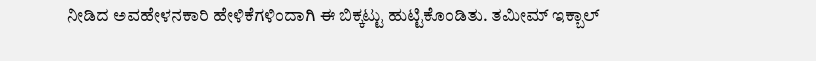ನೀಡಿದ ಅವಹೇಳನಕಾರಿ ಹೇಳಿಕೆಗಳಿಂದಾಗಿ ಈ ಬಿಕ್ಕಟ್ಟು ಹುಟ್ಟಿಕೊಂಡಿತು. ತಮೀಮ್ ಇಕ್ಬಾಲ್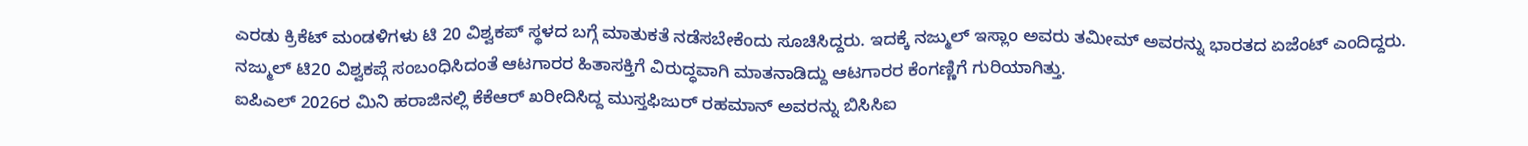ಎರಡು ಕ್ರಿಕೆಟ್ ಮಂಡಳಿಗಳು ಟಿ 20 ವಿಶ್ವಕಪ್ ಸ್ಥಳದ ಬಗ್ಗೆ ಮಾತುಕತೆ ನಡೆಸಬೇಕೆಂದು ಸೂಚಿಸಿದ್ದರು. ಇದಕ್ಕೆ ನಜ್ಮುಲ್ ಇಸ್ಲಾಂ ಅವರು ತಮೀಮ್ ಅವರನ್ನು ಭಾರತದ ಏಜೆಂಟ್ ಎಂದಿದ್ದರು. ನಜ್ಮುಲ್ ಟಿ20 ವಿಶ್ವಕಪ್ಗೆ ಸಂಬಂಧಿಸಿದಂತೆ ಆಟಗಾರರ ಹಿತಾಸಕ್ತಿಗೆ ವಿರುದ್ಧವಾಗಿ ಮಾತನಾಡಿದ್ದು ಆಟಗಾರರ ಕೆಂಗಣ್ಣಿಗೆ ಗುರಿಯಾಗಿತ್ತು.
ಐಪಿಎಲ್ 2026ರ ಮಿನಿ ಹರಾಜಿನಲ್ಲಿ ಕೆಕೆಆರ್ ಖರೀದಿಸಿದ್ದ ಮುಸ್ತಫಿಜುರ್ ರಹಮಾನ್ ಅವರನ್ನು ಬಿಸಿಸಿಐ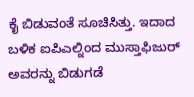ಕೈ ಬಿಡುವಂತೆ ಸೂಚಿಸಿತ್ತು. ಇದಾದ ಬಳಿಕ ಐಪಿಎಲ್ನಿಂದ ಮುಸ್ತಾಫಿಜುರ್ ಅವರನ್ನು ಬಿಡುಗಡೆ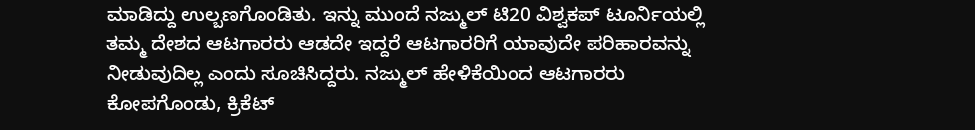ಮಾಡಿದ್ದು ಉಲ್ಬಣಗೊಂಡಿತು. ಇನ್ನು ಮುಂದೆ ನಜ್ಮುಲ್ ಟಿ20 ವಿಶ್ವಕಪ್ ಟೂರ್ನಿಯಲ್ಲಿ ತಮ್ಮ ದೇಶದ ಆಟಗಾರರು ಆಡದೇ ಇದ್ದರೆ ಆಟಗಾರರಿಗೆ ಯಾವುದೇ ಪರಿಹಾರವನ್ನು ನೀಡುವುದಿಲ್ಲ ಎಂದು ಸೂಚಿಸಿದ್ದರು. ನಜ್ಮುಲ್ ಹೇಳಿಕೆಯಿಂದ ಆಟಗಾರರು ಕೋಪಗೊಂಡು, ಕ್ರಿಕೆಟ್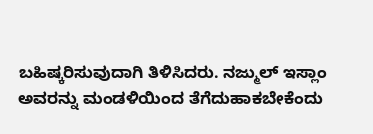ಬಹಿಷ್ಕರಿಸುವುದಾಗಿ ತಿಳಿಸಿದರು. ನಜ್ಮುಲ್ ಇಸ್ಲಾಂ ಅವರನ್ನು ಮಂಡಳಿಯಿಂದ ತೆಗೆದುಹಾಕಬೇಕೆಂದು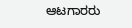ಆಟಗಾರರು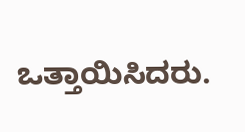ಒತ್ತಾಯಿಸಿದರು.